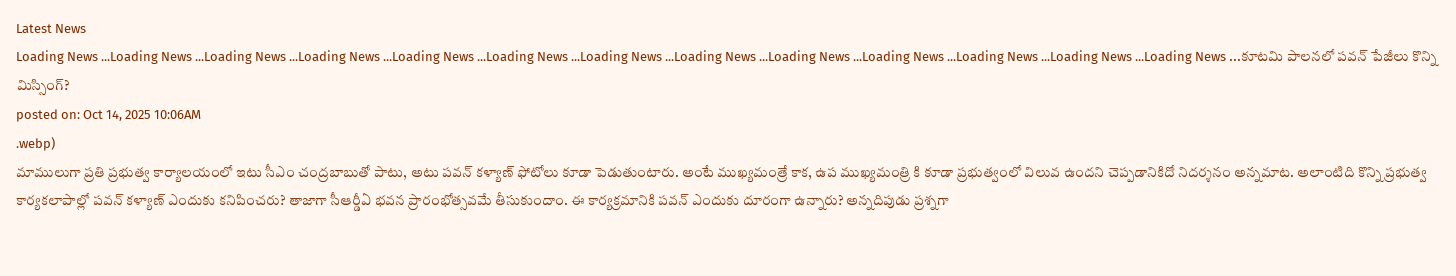Latest News
Loading News ...Loading News ...Loading News ...Loading News ...Loading News ...Loading News ...Loading News ...Loading News ...Loading News ...Loading News ...Loading News ...Loading News ...Loading News ...కూటమి పాలనలో పవన్ పేజీలు కొన్ని మిస్సింగ్?
posted on: Oct 14, 2025 10:06AM
.webp)
మాములుగా ప్రతి ప్రభుత్వ కార్యాలయంలో ఇటు సీఎం చంద్రబాబుతో పాటు, అటు పవన్ కళ్యాణ్ ఫోటోలు కూడా పెడుతుంటారు. అంటే ముఖ్యమంత్రే కాక, ఉప ముఖ్యమంత్రి కి కూడా ప్రభుత్వంలో విలువ ఉందని చెప్పడానికిదో నిదర్శనం అన్నమాట. అలాంటిది కొన్ని ప్రభుత్వ కార్యకలాపాల్లో పవన్ కళ్యాణ్ ఎందుకు కనిపించరు? తాజాగా సీఆర్డీఏ భవన ప్రారంభోత్సవమే తీసుకుందాం. ఈ కార్యక్రమానికి పవన్ ఎందుకు దూరంగా ఉన్నారు? అన్నదిపుడు ప్రశ్నగా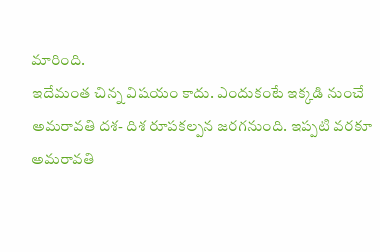మారింది.
ఇదేమంత చిన్న విషయం కాదు. ఎందుకంటే ఇక్కడి నుంచే అమరావతి దశ- దిశ రూపకల్పన జరగనుంది. ఇప్పటి వరకూ అమరావతి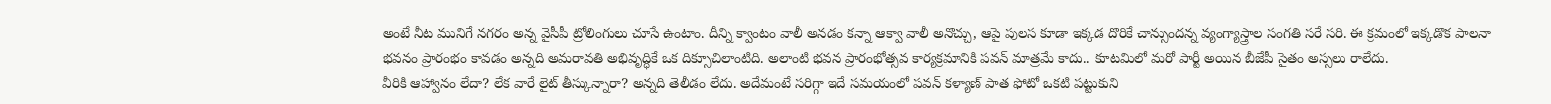అంటే నీట మునిగే నగరం అన్న వైసీపీ ట్రోలింగులు చూసే ఉంటాం. దీన్ని క్వాంటం వాలీ అనడం కన్నా ఆక్వా వాలీ అనొచ్చు, ఆపై పులస కూడా ఇక్కడ దొరికే చాన్సుందన్న వ్యంగ్యాస్త్రాల సంగతి సరే సరి. ఈ క్రమంలో ఇక్కడొక పాలనా భవనం ప్రారంభం కావడం అన్నది అమరావతి అభివృద్ధికే ఒక దిక్సూచిలాంటిది. అలాంటి భవన ప్రారంభోత్సవ కార్యక్రమానికి పవన్ మాత్రమే కాదు.. కూటమిలో మరో పార్టీ అయిన బీజేపీ సైతం అస్సలు రాలేదు.
వీరికి ఆహ్వానం లేదా? లేక వారే లైట్ తీస్కున్నారా? అన్నది తెలీడం లేదు. అదేమంటే సరిగ్గా ఇదే సమయంలో పవన్ కళ్యాణ్ పాత ఫోటో ఒకటి పట్టుకుని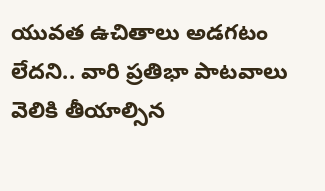యువత ఉచితాలు అడగటం లేదని.. వారి ప్రతిభా పాటవాలు వెలికి తీయాల్సిన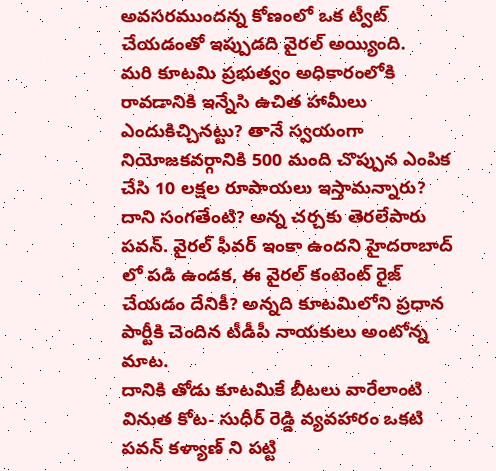అవసరముందన్న కోణంలో ఒక ట్వీట్ చేయడంతో ఇప్పుడది వైరల్ అయ్యింది.
మరి కూటమి ప్రభుత్వం అధికారంలోకి రావడానికి ఇన్నేసి ఉచిత హామీలు ఎందుకిచ్చినట్టు? తానే స్వయంగా నియోజకవర్గానికి 500 మంది చొప్పున ఎంపిక చేసి 10 లక్షల రూపాయలు ఇస్తామన్నారు? దాని సంగతేంటి? అన్న చర్చకు తెరలేపారు పవన్. వైరల్ ఫీవర్ ఇంకా ఉందని హైదరాబాద్ లో పడి ఉండక, ఈ వైరల్ కంటెంట్ రైజ్ చేయడం దేనికీ? అన్నది కూటమిలోని ప్రధాన పార్టీకి చెందిన టీడీపీ నాయకులు అంటోన్న మాట.
దానికి తోడు కూటమికే బీటలు వారేలాంటి వినుత కోట- సుధీర్ రెడ్డి వ్యవహారం ఒకటి పవన్ కళ్యాణ్ ని పట్టి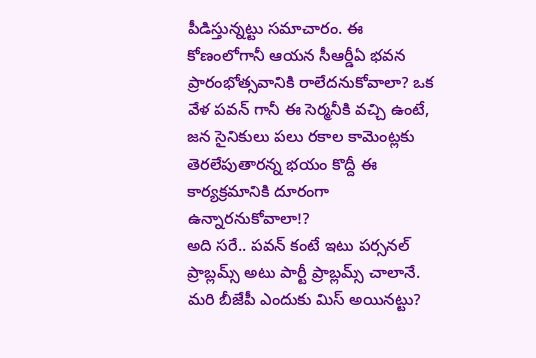పీడిస్తున్నట్టు సమాచారం. ఈ కోణంలోగానీ ఆయన సీఆర్డీఏ భవన ప్రారంభోత్సవానికి రాలేదనుకోవాలా? ఒక వేళ పవన్ గానీ ఈ సెర్మనీకి వచ్చి ఉంటే, జన సైనికులు పలు రకాల కామెంట్లకు తెరలేపుతారన్న భయం కొద్దీ ఈ కార్యక్రమానికి దూరంగా ఉన్నారనుకోవాలా!?
అది సరే.. పవన్ కంటే ఇటు పర్సనల్ ప్రాబ్లమ్స్ అటు పార్టీ ప్రాబ్లమ్స్ చాలానే. మరి బీజేపీ ఎందుకు మిస్ అయినట్టు?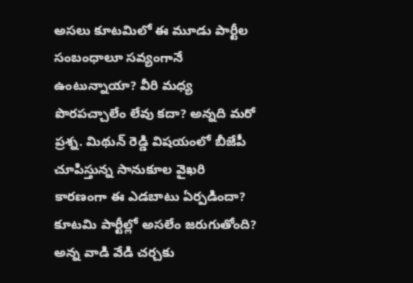అసలు కూటమిలో ఈ మూడు పార్టీల సంబంధాలూ సవ్యంగానే ఉంటున్నాయా? వీరి మధ్య పొరపచ్చాలేం లేవు కదా? అన్నది మరో ప్రశ్న. మిథున్ రెడ్డి విషయంలో బీజేపీ చూపిస్తున్న సానుకూల వైఖరి కారణంగా ఈ ఎడబాటు ఏర్పడిందా? కూటమి పార్టీల్లో అసలేం జరుగుతోంది? అన్న వాడి వేడి చర్చకు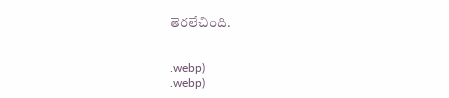తెరలేచింది.


.webp)
.webp)